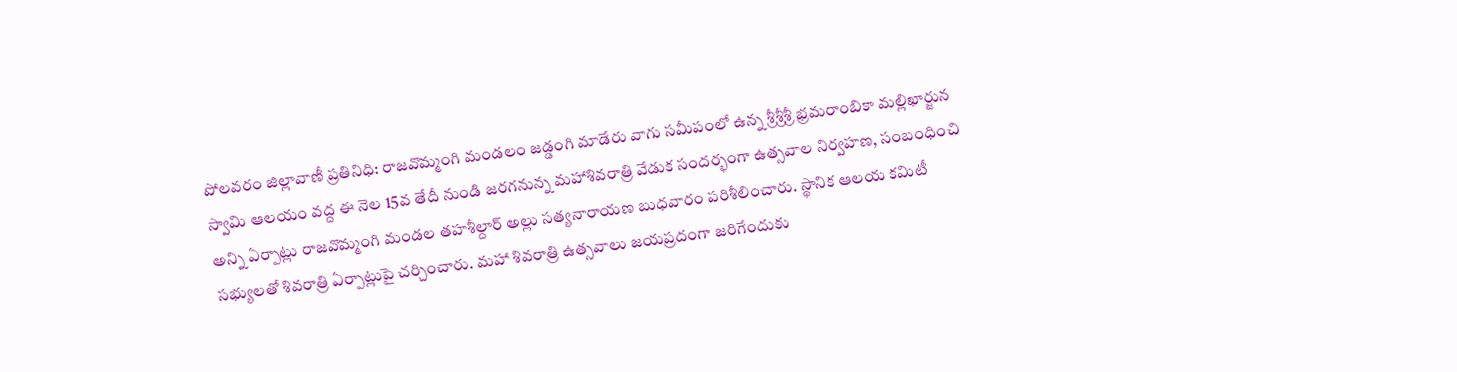పోలవరం జిల్లావాణీ ప్రతినిధి: రాజవొమ్మంగి మండలం జడ్డంగి మాడేరు వాగు సమీపంలో ఉన్న శ్రీశ్రీశ్రీ భ్రమరాంబికా మల్లిఖార్జున స్వామి ఆలయం వద్ద ఈ నెల 15వ తేదీ నుండి జరగనున్న మహాశివరాత్రి వేడుక సందర్భంగా ఉత్సవాల నిర్వహణ, సంబంధించి అన్ని ఏర్పాట్లు రాజవొమ్మంగి మండల తహశీల్దార్ అల్లు సత్యనారాయణ బుధవారం పరిశీలించారు. స్థానిక ఆలయ కమిటీ సభ్యులతో శివరాత్రి ఏర్పాట్లుపై చర్చించారు. మహా శివరాత్రి ఉత్సవాలు జయప్రదంగా జరిగేందుకు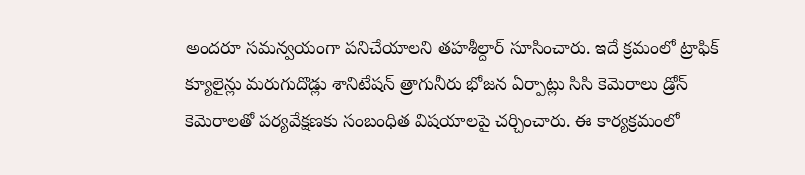అందరూ సమన్వయంగా పనిచేయాలని తహశీల్దార్ సూసించారు. ఇదే క్రమంలో ట్రాఫిక్ క్యూలైన్లు మరుగుదొడ్లు శానిటేషన్ త్రాగునీరు భోజన ఏర్పాట్లు సిసి కెమెరాలు డ్రోన్ కెమెరాలతో పర్యవేక్షణకు సంబంధిత విషయాలపై చర్చించారు. ఈ కార్యక్రమంలో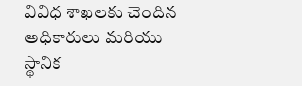వివిధ శాఖలకు చెందిన అధికారులు మరియు స్థానిక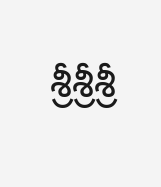శ్రీశ్రీశ్రీ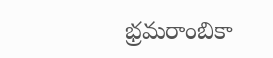భ్రమరాంబికా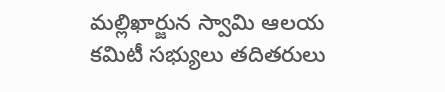మల్లిఖార్జున స్వామి ఆలయ కమిటీ సభ్యులు తదితరులు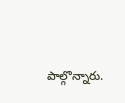పాల్గొన్నారు.